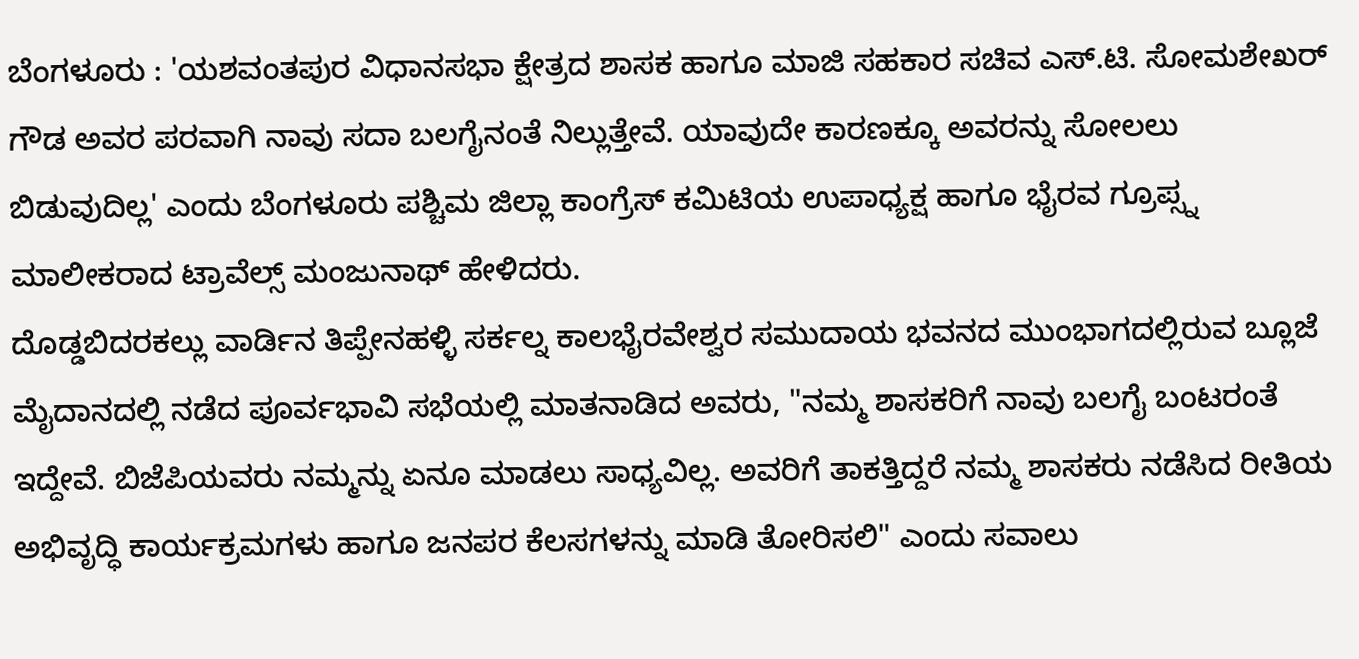ಬೆಂಗಳೂರು : 'ಯಶವಂತಪುರ ವಿಧಾನಸಭಾ ಕ್ಷೇತ್ರದ ಶಾಸಕ ಹಾಗೂ ಮಾಜಿ ಸಹಕಾರ ಸಚಿವ ಎಸ್.ಟಿ. ಸೋಮಶೇಖರ್ ಗೌಡ ಅವರ ಪರವಾಗಿ ನಾವು ಸದಾ ಬಲಗೈನಂತೆ ನಿಲ್ಲುತ್ತೇವೆ. ಯಾವುದೇ ಕಾರಣಕ್ಕೂ ಅವರನ್ನು ಸೋಲಲು ಬಿಡುವುದಿಲ್ಲ' ಎಂದು ಬೆಂಗಳೂರು ಪಶ್ಚಿಮ ಜಿಲ್ಲಾ ಕಾಂಗ್ರೆಸ್ ಕಮಿಟಿಯ ಉಪಾಧ್ಯಕ್ಷ ಹಾಗೂ ಭೈರವ ಗ್ರೂಪ್ಸ್ನ ಮಾಲೀಕರಾದ ಟ್ರಾವೆಲ್ಸ್ ಮಂಜುನಾಥ್ ಹೇಳಿದರು.
ದೊಡ್ಡಬಿದರಕಲ್ಲು ವಾರ್ಡಿನ ತಿಪ್ಪೇನಹಳ್ಳಿ ಸರ್ಕಲ್ನ ಕಾಲಭೈರವೇಶ್ವರ ಸಮುದಾಯ ಭವನದ ಮುಂಭಾಗದಲ್ಲಿರುವ ಬ್ಲೂಜೆ ಮೈದಾನದಲ್ಲಿ ನಡೆದ ಪೂರ್ವಭಾವಿ ಸಭೆಯಲ್ಲಿ ಮಾತನಾಡಿದ ಅವರು, "ನಮ್ಮ ಶಾಸಕರಿಗೆ ನಾವು ಬಲಗೈ ಬಂಟರಂತೆ ಇದ್ದೇವೆ. ಬಿಜೆಪಿಯವರು ನಮ್ಮನ್ನು ಏನೂ ಮಾಡಲು ಸಾಧ್ಯವಿಲ್ಲ. ಅವರಿಗೆ ತಾಕತ್ತಿದ್ದರೆ ನಮ್ಮ ಶಾಸಕರು ನಡೆಸಿದ ರೀತಿಯ ಅಭಿವೃದ್ಧಿ ಕಾರ್ಯಕ್ರಮಗಳು ಹಾಗೂ ಜನಪರ ಕೆಲಸಗಳನ್ನು ಮಾಡಿ ತೋರಿಸಲಿ" ಎಂದು ಸವಾಲು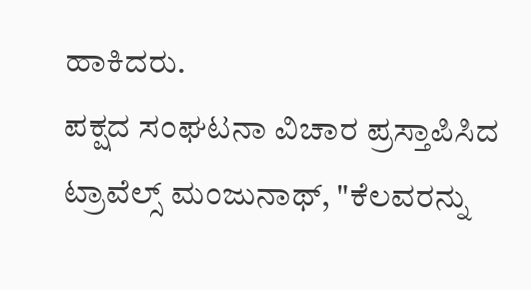ಹಾಕಿದರು.
ಪಕ್ಷದ ಸಂಘಟನಾ ವಿಚಾರ ಪ್ರಸ್ತಾಪಿಸಿದ ಟ್ರಾವೆಲ್ಸ್ ಮಂಜುನಾಥ್, "ಕೆಲವರನ್ನು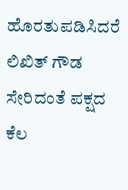ಹೊರತುಪಡಿಸಿದರೆ ಲಿಖಿತ್ ಗೌಡ ಸೇರಿದಂತೆ ಪಕ್ಷದ ಕೆಲ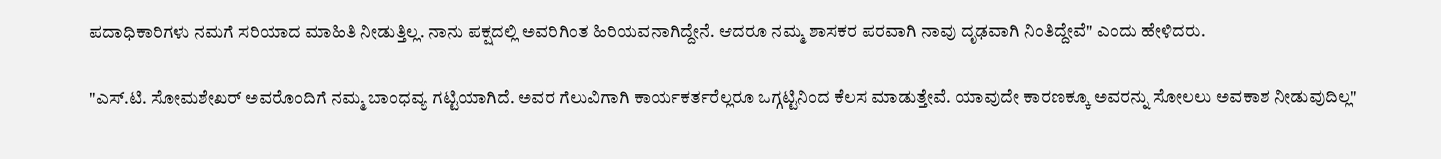ಪದಾಧಿಕಾರಿಗಳು ನಮಗೆ ಸರಿಯಾದ ಮಾಹಿತಿ ನೀಡುತ್ತಿಲ್ಲ. ನಾನು ಪಕ್ಷದಲ್ಲಿ ಅವರಿಗಿಂತ ಹಿರಿಯವನಾಗಿದ್ದೇನೆ. ಆದರೂ ನಮ್ಮ ಶಾಸಕರ ಪರವಾಗಿ ನಾವು ದೃಢವಾಗಿ ನಿಂತಿದ್ದೇವೆ" ಎಂದು ಹೇಳಿದರು.

"ಎಸ್.ಟಿ. ಸೋಮಶೇಖರ್ ಅವರೊಂದಿಗೆ ನಮ್ಮ ಬಾಂಧವ್ಯ ಗಟ್ಟಿಯಾಗಿದೆ. ಅವರ ಗೆಲುವಿಗಾಗಿ ಕಾರ್ಯಕರ್ತರೆಲ್ಲರೂ ಒಗ್ಗಟ್ಟಿನಿಂದ ಕೆಲಸ ಮಾಡುತ್ತೇವೆ. ಯಾವುದೇ ಕಾರಣಕ್ಕೂ ಅವರನ್ನು ಸೋಲಲು ಅವಕಾಶ ನೀಡುವುದಿಲ್ಲ"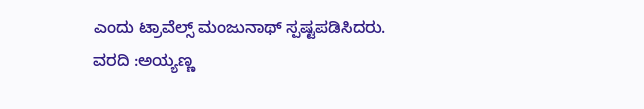ಎಂದು ಟ್ರಾವೆಲ್ಸ್ ಮಂಜುನಾಥ್ ಸ್ಪಷ್ಟಪಡಿಸಿದರು.
ವರದಿ :ಅಯ್ಯಣ್ಣ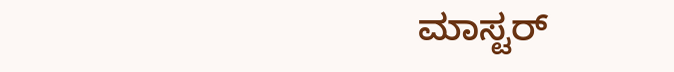ಮಾಸ್ಟರ್